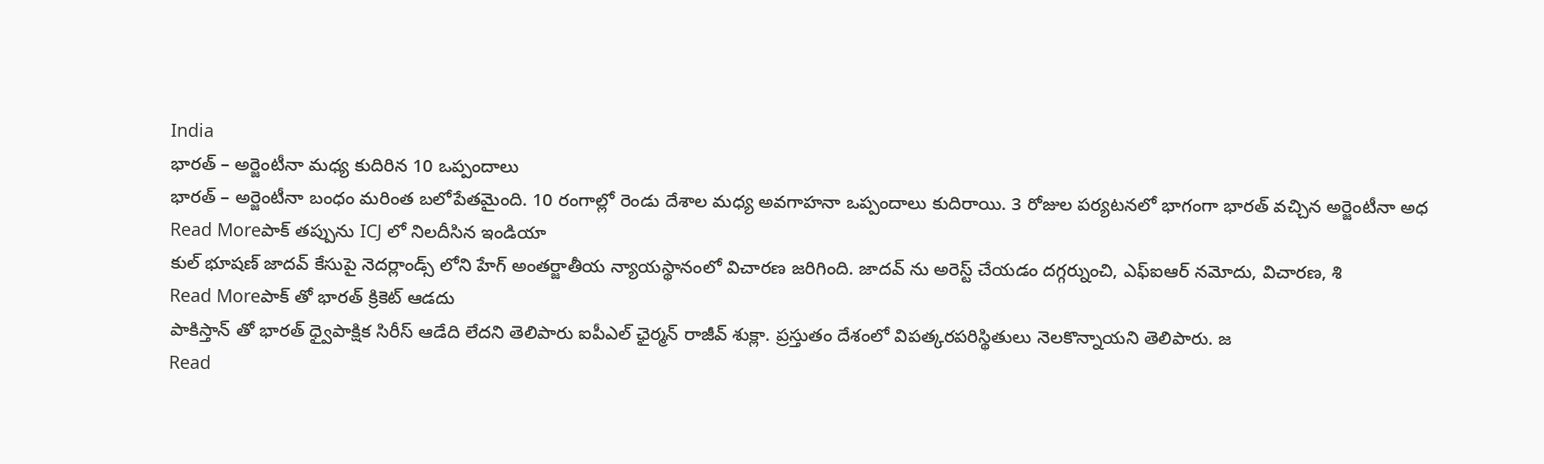India
భారత్ – అర్జెంటీనా మధ్య కుదిరిన 10 ఒప్పందాలు
భారత్ – అర్జెంటీనా బంధం మరింత బలోపేతమైంది. 10 రంగాల్లో రెండు దేశాల మధ్య అవగాహనా ఒప్పందాలు కుదిరాయి. 3 రోజుల పర్యటనలో భాగంగా భారత్ వచ్చిన అర్జెంటీనా అధ
Read Moreపాక్ తప్పును ICJ లో నిలదీసిన ఇండియా
కుల్ భూషణ్ జాదవ్ కేసుపై నెదర్లాండ్స్ లోని హేగ్ అంతర్జాతీయ న్యాయస్థానంలో విచారణ జరిగింది. జాదవ్ ను అరెస్ట్ చేయడం దగ్గర్నుంచి, ఎఫ్ఐఆర్ నమోదు, విచారణ, శి
Read Moreపాక్ తో భారత్ క్రికెట్ ఆడదు
పాకిస్తాన్ తో భారత్ ధ్వైపాక్షిక సిరీస్ ఆడేది లేదని తెలిపారు ఐపీఎల్ ఛైర్మన్ రాజీవ్ శుక్లా. ప్రస్తుతం దేశంలో విపత్కరపరిస్థితులు నెలకొన్నాయని తెలిపారు. జ
Read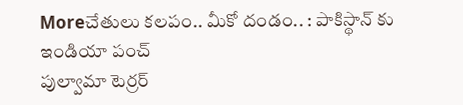Moreచేతులు కలపం.. మీకో దండం.. : పాకిస్థాన్ కు ఇండియా పంచ్
పుల్వామా టెర్రర్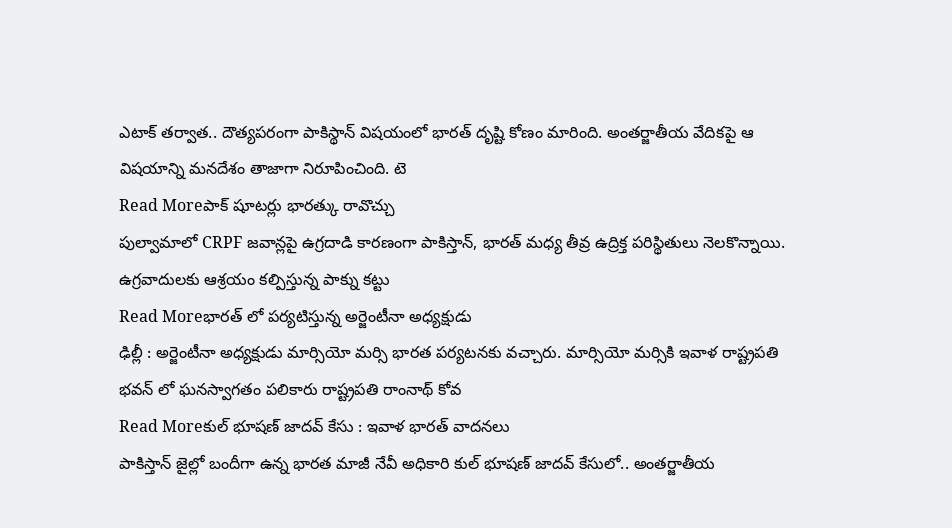ఎటాక్ తర్వాత.. దౌత్యపరంగా పాకిస్థాన్ విషయంలో భారత్ దృష్టి కోణం మారింది. అంతర్జాతీయ వేదికపై ఆ విషయాన్ని మనదేశం తాజాగా నిరూపించింది. టె
Read Moreపాక్ షూటర్లు భారత్కు రావొచ్చు
పుల్వామాలో CRPF జవాన్లపై ఉగ్రదాడి కారణంగా పాకిస్తాన్, భారత్ మధ్య తీవ్ర ఉద్రిక్త పరిస్థితులు నెలకొన్నాయి. ఉగ్రవాదులకు ఆశ్రయం కల్పిస్తున్న పాక్ను కట్టు
Read Moreభారత్ లో పర్యటిస్తున్న అర్జెంటీనా అధ్యక్షుడు
ఢిల్లీ : అర్జెంటీనా అధ్యక్షుడు మార్సియో మర్సి భారత పర్యటనకు వచ్చారు. మార్సియో మర్సికి ఇవాళ రాష్ట్రపతి భవన్ లో ఘనస్వాగతం పలికారు రాష్ట్రపతి రాంనాథ్ కోవ
Read Moreకుల్ భూషణ్ జాదవ్ కేసు : ఇవాళ భారత్ వాదనలు
పాకిస్తాన్ జైల్లో బందీగా ఉన్న భారత మాజీ నేవీ అధికారి కుల్ భూషణ్ జాదవ్ కేసులో.. అంతర్జాతీయ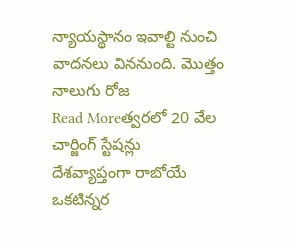న్యాయస్థానం ఇవాల్టి నుంచి వాదనలు విననుంది. మొత్తం నాలుగు రోజ
Read Moreత్వరలో 20 వేల చార్జింగ్ స్టేషన్లు
దేశవ్యాప్తంగా రాబోయే ఒకటిన్నర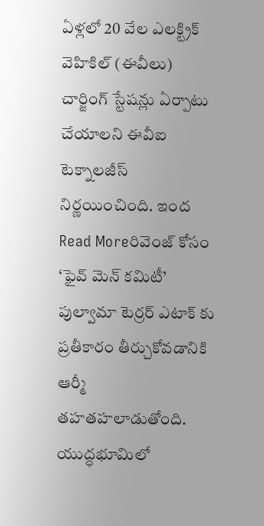ఏళ్లలో 20 వేల ఎలక్ట్రిక్ వెహికిల్ (ఈవీలు) చార్జింగ్ స్టేషన్లు ఏర్పాటు చేయాలని ఈవీఐ టెక్నాలజీస్ నిర్ణయించింది. ఇంద
Read Moreరివెంజ్ కోసం ‘ఫైవ్ మెన్ కమిటీ’
పుల్వామా టెర్రర్ ఎటాక్ కు ప్రతీకారం తీర్చుకోవడానికి ఆర్మీ తహతహలాడుతోంది. యుద్ధభూమిలో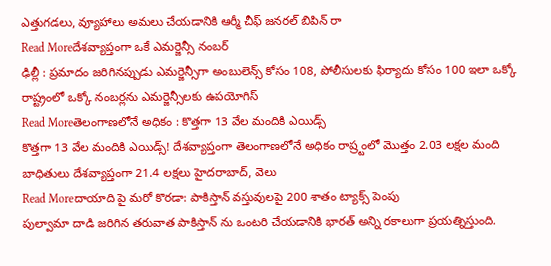ఎత్తుగడలు, వ్యూహాలు అమలు చేయడానికి ఆర్మీ చీఫ్ జనరల్ బిపిన్ రా
Read Moreదేశవ్యాప్తంగా ఒకే ఎమర్జెన్సీ నంబర్
ఢిల్లీ : ప్రమాదం జరిగినప్పుడు ఎమర్జెన్సీగా అంబులెన్స్ కోసం 108, పోలీసులకు ఫిర్యాదు కోసం 100 ఇలా ఒక్కో రాష్ట్రంలో ఒక్కో నంబర్లను ఎమర్జెన్సీలకు ఉపయోగిస్
Read Moreతెలంగాణలోనే అధికం : కొత్తగా 13 వేల మందికి ఎయిడ్స్
కొత్తగా 13 వేల మందికి ఎయిడ్స్! దేశవ్యాప్తంగా తెలంగాణలోనే అధికం రాష్ర్టంలో మొత్తం 2.03 లక్షల మంది బాధితులు దేశవ్యాప్తంగా 21.4 లక్షలు హైదరాబాద్, వెలు
Read Moreదాయాది పై మరో కొరడా: పాకిస్తాన్ వస్తువులపై 200 శాతం ట్యాక్స్ పెంపు
పుల్వామా దాడి జరిగిన తరువాత పాకిస్తాన్ ను ఒంటరి చేయడానికి భారత్ అన్ని రకాలుగా ప్రయత్నిస్తుంది.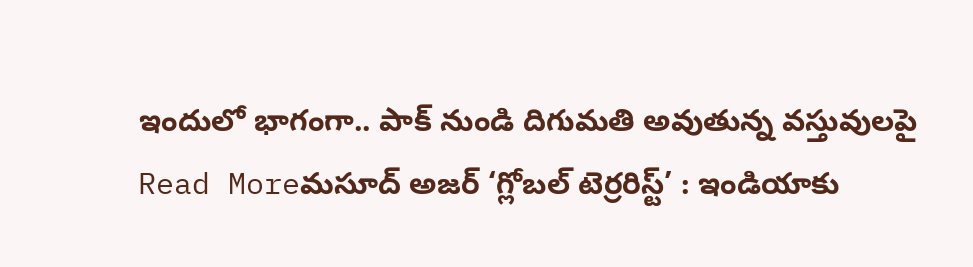ఇందులో భాగంగా.. పాక్ నుండి దిగుమతి అవుతున్న వస్తువులపై
Read Moreమసూద్ అజర్ ‘గ్లోబల్ టెర్రరిస్ట్’ : ఇండియాకు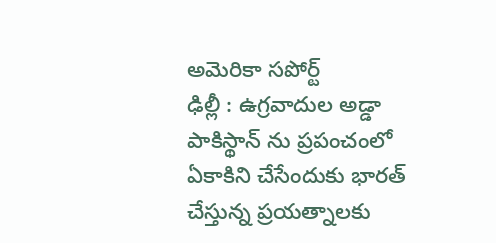అమెరికా సపోర్ట్
ఢిల్లీ : ఉగ్రవాదుల అడ్డా పాకిస్థాన్ ను ప్రపంచంలో ఏకాకిని చేసేందుకు భారత్ చేస్తున్న ప్రయత్నాలకు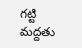గట్టి మద్దతు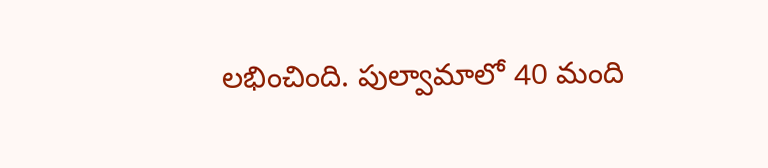లభించింది. పుల్వామాలో 40 మంది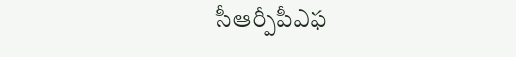సీఆర్పీపీఎఫ